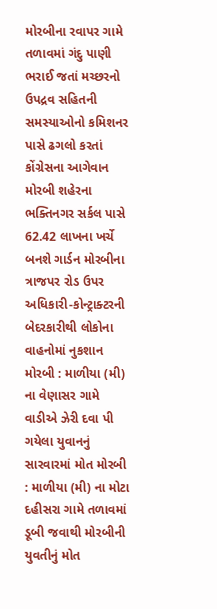મોરબીના રવાપર ગામે તળાવમાં ગંદુ પાણી ભરાઈ જતાં મચ્છરનો ઉપદ્રવ સહિતની સમસ્યાઓનો કમિશનર પાસે ઢગલો કરતાં કોંગ્રેસના આગેવાન મોરબી શહેરના ભક્તિનગર સર્કલ પાસે 62.42 લાખના ખર્ચે બનશે ગાર્ડન મોરબીના ત્રાજપર રોડ ઉપર અધિકારી-કોન્ટ્રાક્ટરની બેદરકારીથી લોકોના વાહનોમાં નુકશાન મોરબી : માળીયા (મી) ના વેણાસર ગામે વાડીએ ઝેરી દવા પી ગયેલા યુવાનનું સારવારમાં મોત મોરબી : માળીયા (મી) ના મોટા દહીસરા ગામે તળાવમાં ડૂબી જવાથી મોરબીની યુવતીનું મોત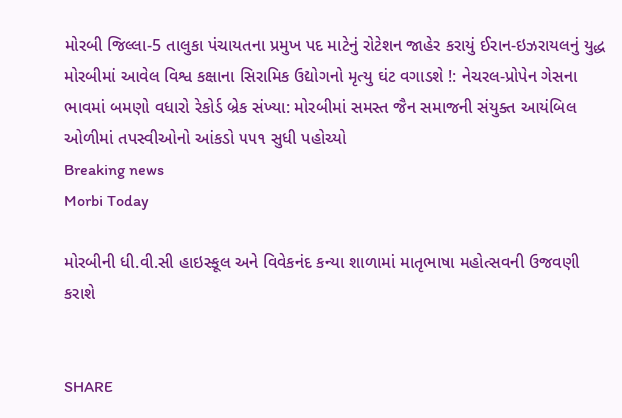મોરબી જિલ્લા-5 તાલુકા પંચાયતના પ્રમુખ પદ માટેનું રોટેશન જાહેર કરાયું ઈરાન-ઇઝરાયલનું યુદ્ધ મોરબીમાં આવેલ વિશ્વ કક્ષાના સિરામિક ઉદ્યોગનો મૃત્યુ ઘંટ વગાડશે !: નેચરલ-પ્રોપેન ગેસના ભાવમાં બમણો વધારો રેકોર્ડ બ્રેક સંખ્યા: મોરબીમાં સમસ્ત જૈન સમાજની સંયુક્ત આયંબિલ ઓળીમાં તપસ્વીઓનો આંકડો ૫૫૧ સુધી પહોચ્યો
Breaking news
Morbi Today

મોરબીની ધી.વી.સી હાઇસ્કૂલ અને વિવેકનંદ કન્યા શાળામાં માતૃભાષા મહોત્સવની ઉજવણી કરાશે


SHARE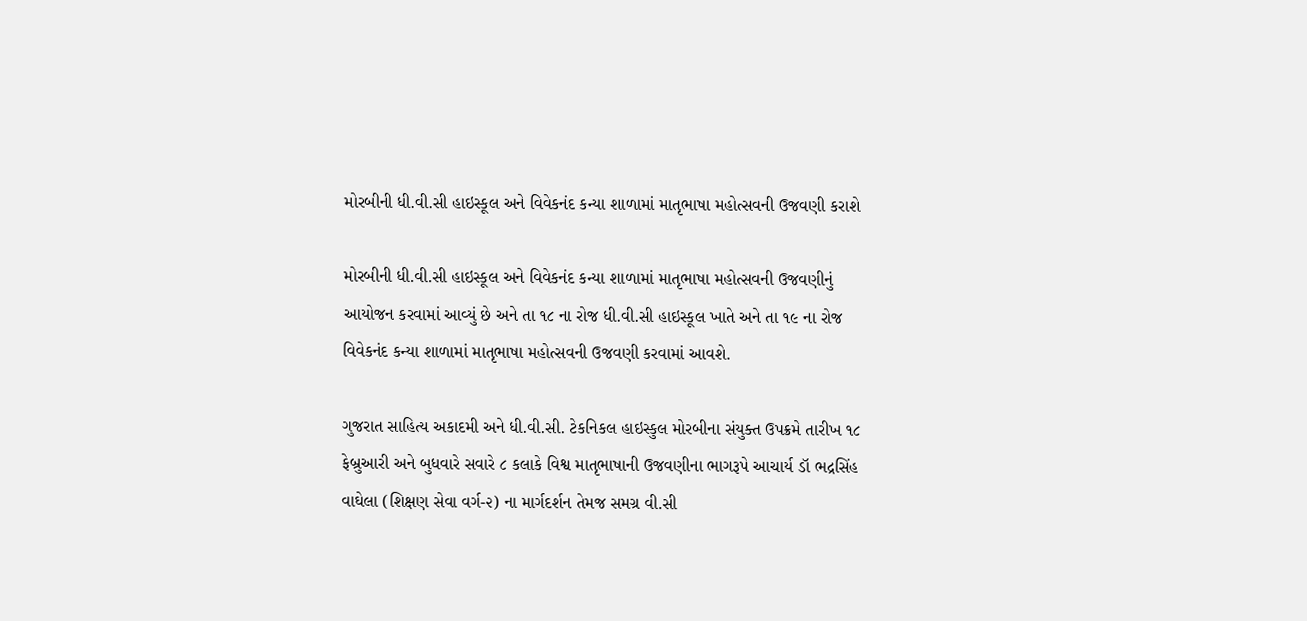મોરબીની ધી.વી.સી હાઇસ્કૂલ અને વિવેકનંદ કન્યા શાળામાં માતૃભાષા મહોત્સવની ઉજવણી કરાશે

મોરબીની ધી.વી.સી હાઇસ્કૂલ અને વિવેકનંદ કન્યા શાળામાં માતૃભાષા મહોત્સવની ઉજવણીનું આયોજન કરવામાં આવ્યું છે અને તા ૧૮ ના રોજ ધી.વી.સી હાઇસ્કૂલ ખાતે અને તા ૧૯ ના રોજ વિવેકનંદ કન્યા શાળામાં માતૃભાષા મહોત્સવની ઉજવણી કરવામાં આવશે.

ગુજરાત સાહિત્ય અકાદમી અને ધી.વી.સી. ટેકનિકલ હાઇસ્કુલ મોરબીના સંયુક્ત ઉપક્રમે તારીખ ૧૮ ફેબ્રુઆરી અને બુધવારે સવારે ૮ કલાકે વિશ્વ માતૃભાષાની ઉજવણીના ભાગરૂપે આચાર્ય ડૉ ભદ્રસિંહ વાઘેલા (શિક્ષણ સેવા વર્ગ-૨) ના માર્ગદર્શન તેમજ સમગ્ર વી.સી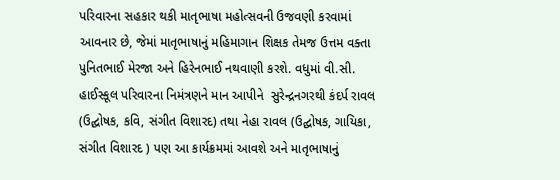પરિવારના સહકાર થકી માતૃભાષા મહોત્સવની ઉજવણી કરવામાં આવનાર છે, જેમાં માતૃભાષાનું મહિમાગાન શિક્ષક તેમજ ઉત્તમ વક્તા પુનિતભાઈ મેરજા અને હિરેનભાઈ નથવાણી કરશે. વધુમાં વી.સી. હાઈસ્કૂલ પરિવારના નિમંત્રણને માન આપીને  સુરેન્દ્રનગરથી કંદર્પ રાવલ (ઉદ્ઘોષક, કવિ, સંગીત વિશારદ) તથા નેહા રાવલ (ઉદ્ઘોષક, ગાયિકા, સંગીત વિશારદ ) પણ આ કાર્યક્રમમાં આવશે અને માતૃભાષાનું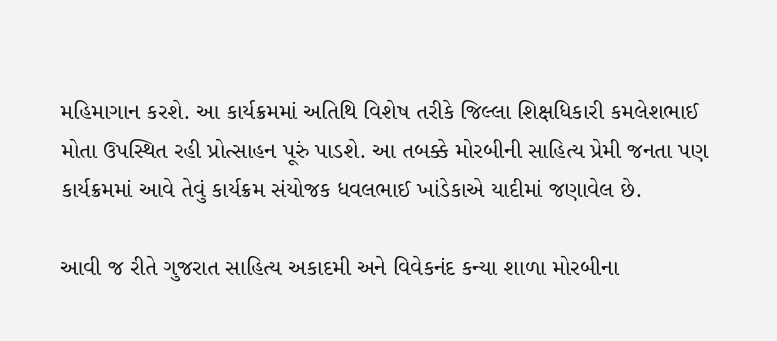મહિમાગાન કરશે. આ કાર્યક્રમમાં અતિથિ વિશેષ તરીકે જિલ્લા શિક્ષધિકારી કમલેશભાઈ મોતા ઉપસ્થિત રહી પ્રોત્સાહન પૂરું પાડશે. આ તબક્કે મોરબીની સાહિત્ય પ્રેમી જનતા પણ કાર્યક્રમમાં આવે તેવું કાર્યક્રમ સંયોજક ધવલભાઈ ખાંડેકાએ યાદીમાં જણાવેલ છે.

આવી જ રીતે ગુજરાત સાહિત્ય અકાદમી અને વિવેકનંદ કન્યા શાળા મોરબીના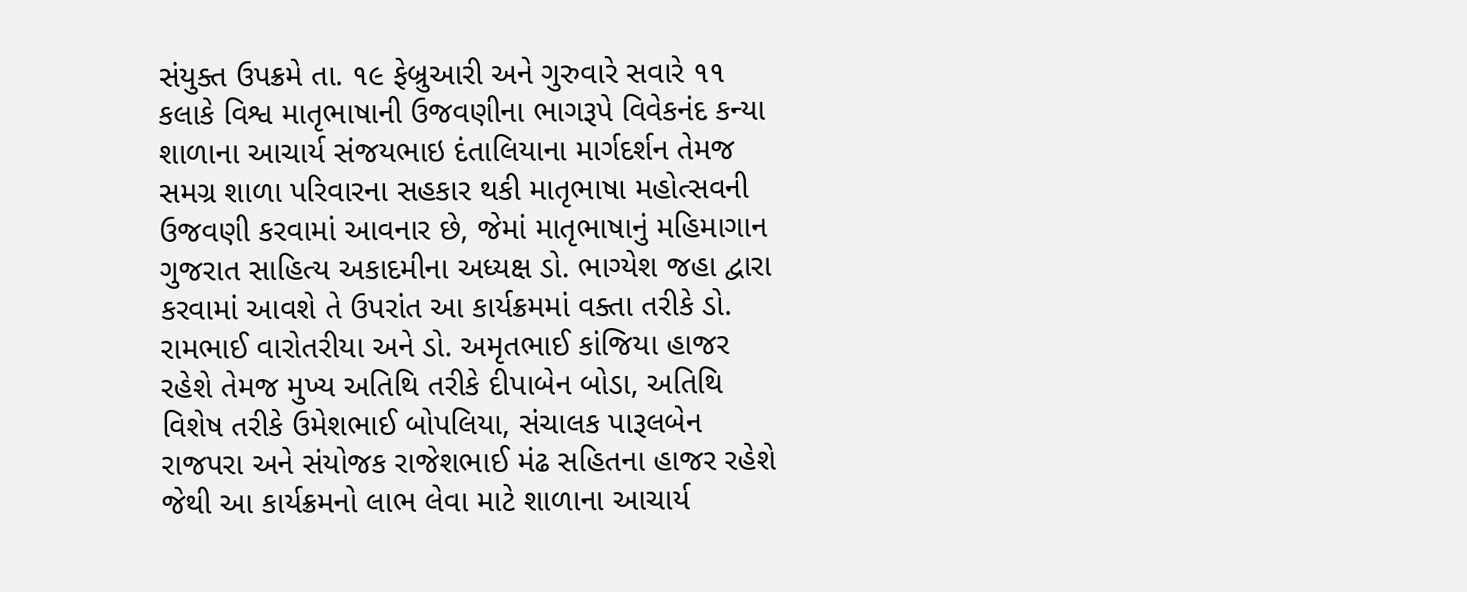સંયુક્ત ઉપક્રમે તા. ૧૯ ફેબ્રુઆરી અને ગુરુવારે સવારે ૧૧ કલાકે વિશ્વ માતૃભાષાની ઉજવણીના ભાગરૂપે વિવેકનંદ કન્યા શાળાના આચાર્ય સંજયભાઇ દંતાલિયાના માર્ગદર્શન તેમજ સમગ્ર શાળા પરિવારના સહકાર થકી માતૃભાષા મહોત્સવની ઉજવણી કરવામાં આવનાર છે, જેમાં માતૃભાષાનું મહિમાગાન ગુજરાત સાહિત્ય અકાદમીના અધ્યક્ષ ડો. ભાગ્યેશ જહા દ્વારા કરવામાં આવશે તે ઉપરાંત આ કાર્યક્રમમાં વક્તા તરીકે ડો. રામભાઈ વારોતરીયા અને ડો. અમૃતભાઈ કાંજિયા હાજર રહેશે તેમજ મુખ્ય અતિથિ તરીકે દીપાબેન બોડા, અતિથિ વિશેષ તરીકે ઉમેશભાઈ બોપલિયા, સંચાલક પારૂલબેન રાજપરા અને સંયોજક રાજેશભાઈ મંઢ સહિતના હાજર રહેશે જેથી આ કાર્યક્રમનો લાભ લેવા માટે શાળાના આચાર્ય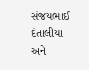સંજયભાઈ દંતાલીયા અને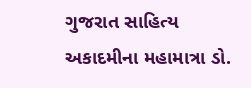ગુજરાત સાહિત્ય અકાદમીના મહામાત્રા ડો.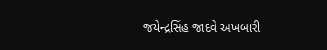જયેન્દ્રસિંહ જાદવે અખબારી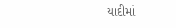યાદીમાં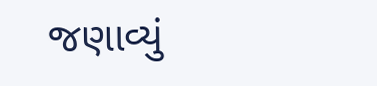જણાવ્યું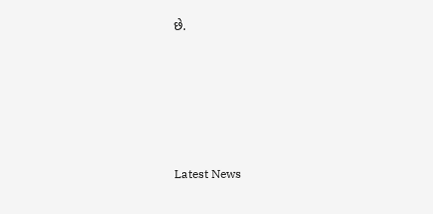છે.






Latest News